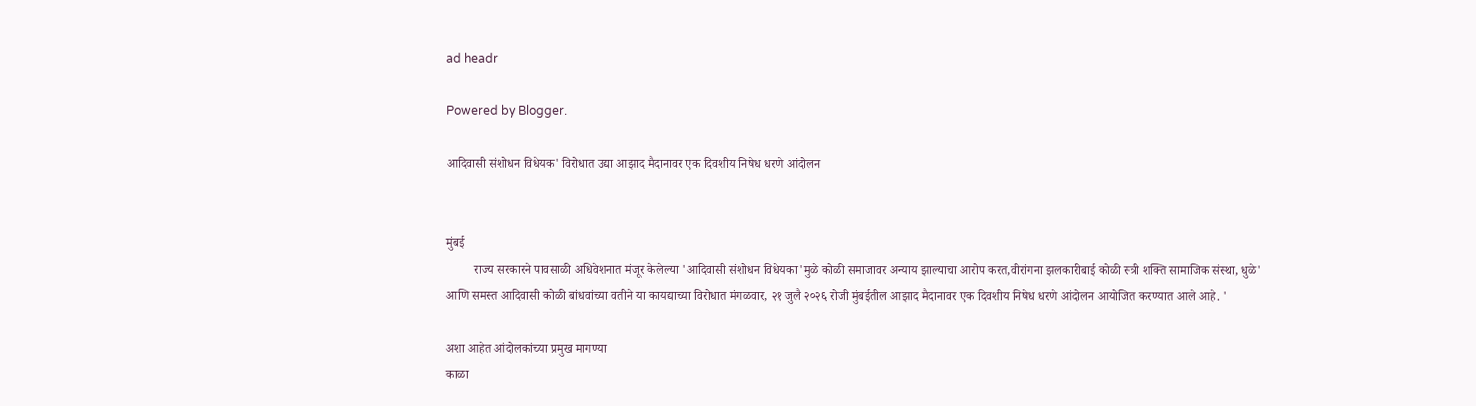ad headr

Powered by Blogger.

आदिवासी संशोधन विधेयक' विरोधात उद्या आझाद मैदानावर एक दिवशीय निषेध धरणे आंदोलन


मुंबई
         राज्य सरकारने पावसाळी अधिवेशनात मंजूर केलेल्या 'आदिवासी संशोधन विधेयका'मुळे कोळी समाजावर अन्याय झाल्याचा आरोप करत,वीरांगना झलकारीबाई कोळी स्त्री शक्ति सामाजिक संस्था, धुळे' आणि समस्त आदिवासी कोळी बांधवांच्या वतीने या कायद्याच्या विरोधात मंगळवार, २१ जुलै २०२६ रोजी मुंबईतील आझाद मैदानावर एक दिवशीय निषेध धरणे आंदोलन आयोजित करण्यात आले आहे. '

अशा आहेत आंदोलकांच्या प्रमुख मागण्या
काळा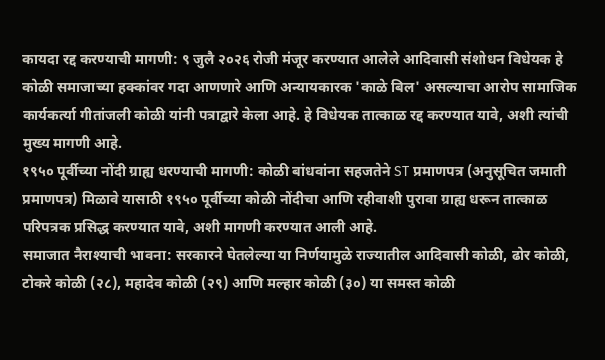कायदा रद्द करण्याची मागणी: ९ जुलै २०२६ रोजी मंजूर करण्यात आलेले आदिवासी संशोधन विधेयक हे कोळी समाजाच्या हक्कांवर गदा आणणारे आणि अन्यायकारक 'काळे बिल' असल्याचा आरोप सामाजिक कार्यकर्त्या गीतांजली कोळी यांनी पत्राद्वारे केला आहे. हे विधेयक तात्काळ रद्द करण्यात यावे, अशी त्यांची मुख्य मागणी आहे.
१९५० पूर्वीच्या नोंदी ग्राह्य धरण्याची मागणी: कोळी बांधवांना सहजतेने ST प्रमाणपत्र (अनुसूचित जमाती प्रमाणपत्र) मिळावे यासाठी १९५० पूर्वीच्या कोळी नोंदीचा आणि रहीवाशी पुरावा ग्राह्य धरून तात्काळ परिपत्रक प्रसिद्ध करण्यात यावे, अशी मागणी करण्यात आली आहे.
समाजात नैराश्याची भावना: सरकारने घेतलेल्या या निर्णयामुळे राज्यातील आदिवासी कोळी, ढोर कोळी, टोकरे कोळी (२८), महादेव कोळी (२९) आणि मल्हार कोळी (३०) या समस्त कोळी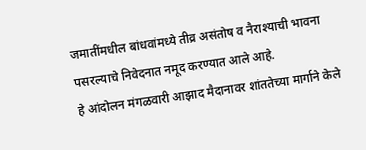जमातींमधील बांधवांमध्ये तीव्र असंतोष व नैराश्याची भावना पसरल्याचे निवेदनात नमूद करण्यात आले आहे.
हे आंदोलन मंगळवारी आझाद मैदानावर शांततेच्या मार्गाने केले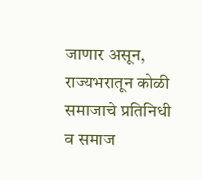जाणार असून, राज्यभरातून कोळी समाजाचे प्रतिनिधी व समाज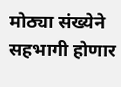मोठ्या संख्येने सहभागी होणार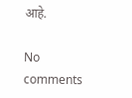आहे.

No comments